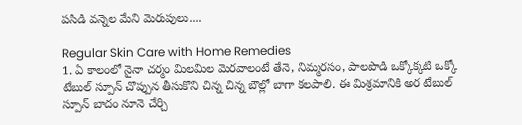పసిడి వన్నెల మేని మెరుపులు....

Regular Skin Care with Home Remedies
1. ఏ కాలంలో నైనా చర్మం మిలమిల మెరవాలంటే తేనె, నిమ్మరసం, పాలపొడి ఒక్కోక్కటి ఒక్కో టేబుల్ స్పూన్ చొప్పున తీసుకొని చిన్న చిన్న బౌల్లో బాగా కలపాలి. ఈ మిశ్రమానికి అర టేబుల్ స్పూన్ బాదం నూనె చేర్చి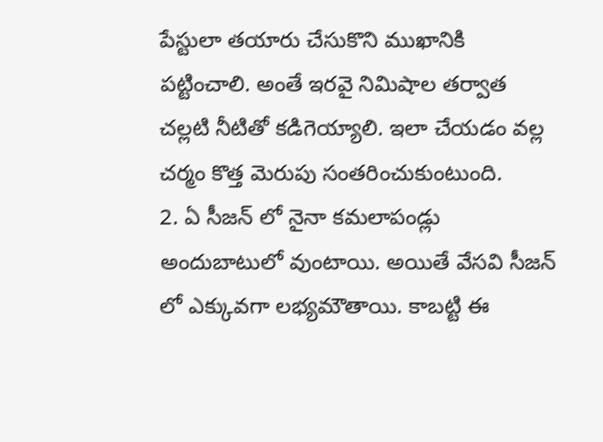పేస్టులా తయారు చేసుకొని ముఖానికి పట్టించాలి. అంతే ఇరవై నిమిషాల తర్వాత చల్లటి నీటితో కడిగెయ్యాలి. ఇలా చేయడం వల్ల చర్మం కొత్త మెరుపు సంతరించుకుంటుంది.
2. ఏ సీజన్ లో నైనా కమలాపండ్లు అందుబాటులో వుంటాయి. అయితే వేసవి సీజన్ లో ఎక్కువగా లభ్యమౌతాయి. కాబట్టి ఈ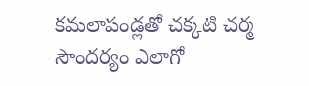కమలాపండ్లతో చక్కటి చర్మ సౌందర్యం ఎలాగో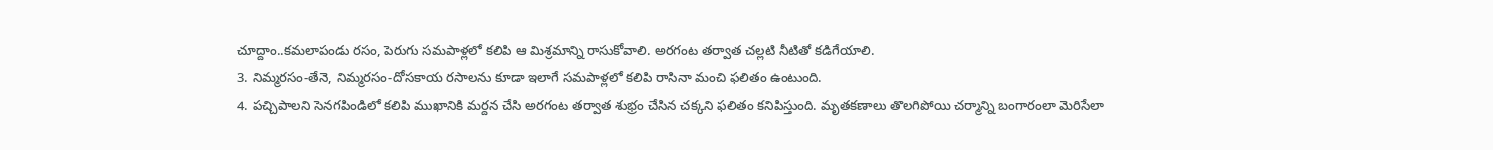చూద్దాం..కమలాపండు రసం, పెరుగు సమపాళ్లలో కలిపి ఆ మిశ్రమాన్ని రాసుకోవాలి. అరగంట తర్వాత చల్లటి నీటితో కడిగేయాలి.
3. నిమ్మరసం-తేనె, నిమ్మరసం-దోసకాయ రసాలను కూడా ఇలాగే సమపాళ్లలో కలిపి రాసినా మంచి ఫలితం ఉంటుంది.
4. పచ్చిపాలని సెనగపిండిలో కలిపి ముఖానికి మర్దన చేసి అరగంట తర్వాత శుభ్రం చేసిన చక్కని ఫలితం కనిపిస్తుంది. మృతకణాలు తొలగిపోయి చర్మాన్ని బంగారంలా మెరిసేలా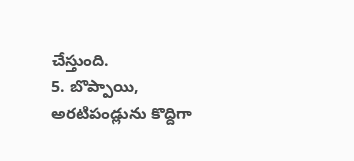చేస్తుంది.
5. బొప్పాయి, అరటిపండ్లును కొద్దిగా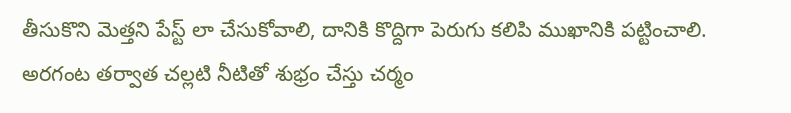తీసుకొని మెత్తని పేస్ట్ లా చేసుకోవాలి, దానికి కొద్దిగా పెరుగు కలిపి ముఖానికి పట్టించాలి. అరగంట తర్వాత చల్లటి నీటితో శుభ్రం చేస్తు చర్మం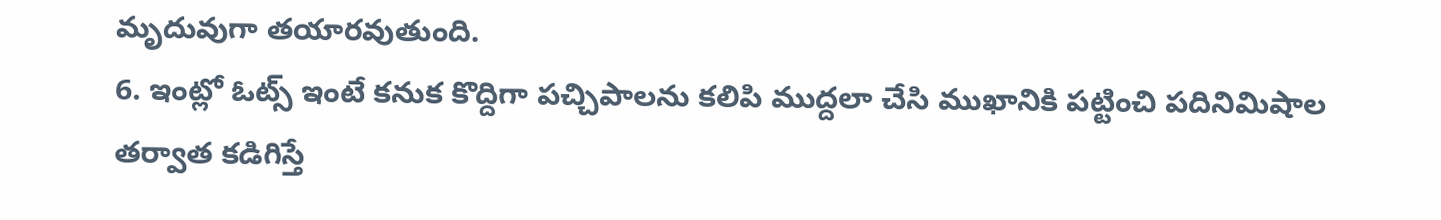మృదువుగా తయారవుతుంది.
6. ఇంట్లో ఓట్స్ ఇంటే కనుక కొద్దిగా పచ్చిపాలను కలిపి ముద్దలా చేసి ముఖానికి పట్టించి పదినిమిషాల తర్వాత కడిగిస్తే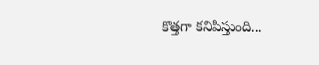కొత్తగా కనిపిస్తుంది...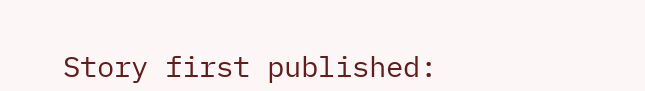Story first published: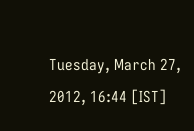Tuesday, March 27, 2012, 16:44 [IST]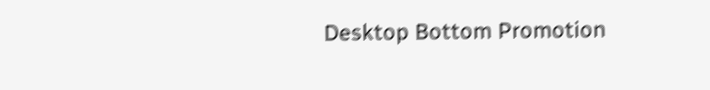Desktop Bottom Promotion